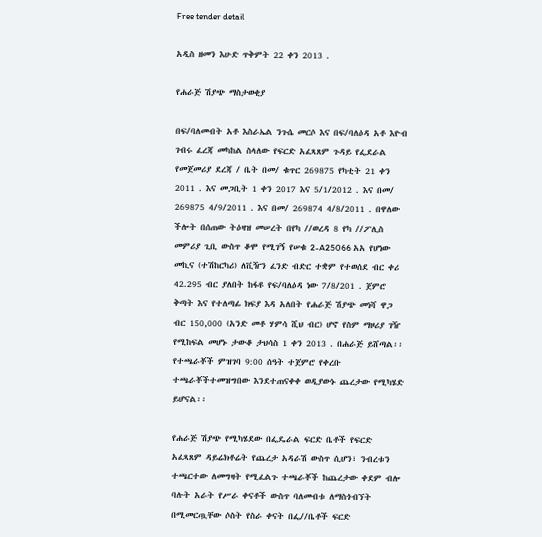Free tender detail

አዲስ ዘመን እሁድ ጥቅምት 22 ቀን 2013 .

የሐራጅ ሽያጭ ማስታወቂያ

በፍ/ባለመብት አቶ እስራኤል ንጉሴ መርሶ እና በፍ/ባለዕዳ አቶ እዮብ ገብሩ ፈረጃ መካከል ስላለው የፍርድ አፈጻጸም ጉዳይ የፌደራል የመጀመሪያ ደረጃ / ቤት በመ/ ቁጥር 269875 የካቲት 21 ቀን 2011 . እና መጋቢት 1 ቀን 2017 እና 5/1/2012 . እና በመ/ 269875 4/9/2011 . እና በመ/ 269874 4/8/2011 . በዋለው ችሎት በሰጠው ትዕዛዝ መሠረት በየካ //ወረዳ 8 የካ //ፖሊስ መምሪያ ጊቢ ውስጥ ቆሞ የሚገኝ የሠቁ 2-A25066 አአ የሆነው መኪና (ተሽከርካሪ) ለቪዥን ፈንድ ብድር ተቋም የተወሰደ ብር ቀሪ 42.295 ብር ያለበት ከፋዩ የፍ/ባለዕዳ ነው 7/8/201 . ጀምሮ ቅጣት እና የተለጣፊ ክፍያ እዳ አለበት የሐራጅ ሽያጭ መነሻ ዋጋ ብር 150,000 (አንድ መቶ ሃምሳ ሺህ ብር) ሆኖ የስም ማዞሪያ ገዥ የሚከፍል መሆኑ ታውቆ ታህሳስ 1 ቀን 2013 . በሐራጅ ይሸጣል፡፡ የተጫራቾች ምዝገባ 9:00 ሰዓት ተጀምሮ የቀረቡ ተጫራቾችተመዝግበው እንደተጠናቀቀ ወዲያውኑ ጨረታው የሚካሄድ ይሆናል፡፡

የሐራጅ ሽያጭ የሚካሄደው በፌዴራል ፍርድ ቤቶች የፍርድ አፈጻጸም ዳይሬክቶሬት የጨረታ አዳራሽ ውስጥ ሲሆን፣ ንብረቱን ተጫርተው ለመግዛት የሚፈልጉ ተጫራቾች ከጨረታው ቀደም ብሎ ባሉት አራት የሥራ ቀናቶች ውስጥ ባለመብቱ ለማስጎብኘት በሚመርጧቸው ሶስት የስራ ቀናት በፌ//ቤቶች ፍርድ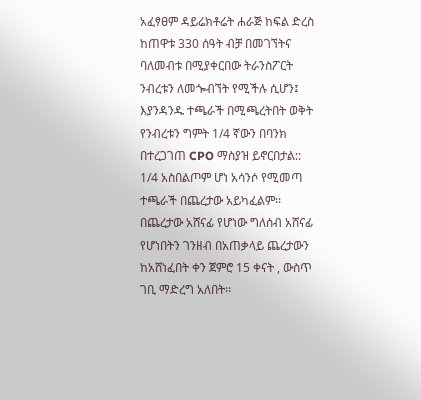አፈፃፀም ዳይሬክቶሬት ሐራጅ ከፍል ድረስ ከጠዋቱ 330 ሰዓት ብቻ በመገኘትና ባለመብቱ በሚያቀርበው ትራንስፖርት ንብረቱን ለመጐብኘት የሚችሉ ሲሆን፤ እያንዳንዱ ተጫራች በሚጫረትበት ወቅት የንብረቱን ግምት 1/4 ኛውን በባንክ በተረጋገጠ CPO ማስያዝ ይኖርበታል:: 1/4 አስበልጦም ሆነ አሳንሶ የሚመጣ ተጫራች በጨረታው አይካፈልም፡፡ በጨረታው አሸናፊ የሆነው ግለሰብ አሸናፊ የሆነበትን ገንዘብ በአጠቃላይ ጨረታውን ከአሸነፈበት ቀን ጀምሮ 15 ቀናት , ውስጥ ገቢ ማድረግ አለበት፡፡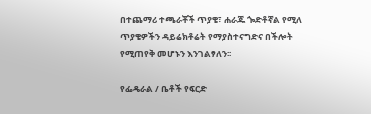በተጨማሪ ተጫራቾች ጥያቄ፣ ሐራጁ ጐድቶኛል የሚለ ጥያቄዎችን ዳይሬክቶሬት የማያስተናግድና በችሎት የሚጠየቅ መሆኑን እንገልፃለን፡፡

የፌዴራል / ቤቶች የፍርድ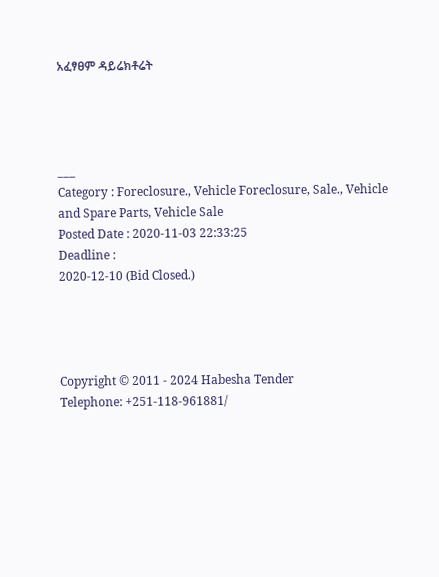አፈፃፀም ዳይሬክቶሬት




___
Category : Foreclosure., Vehicle Foreclosure, Sale., Vehicle and Spare Parts, Vehicle Sale
Posted Date : 2020-11-03 22:33:25
Deadline :
2020-12-10 (Bid Closed.)




Copyright © 2011 - 2024 Habesha Tender
Telephone: +251-118-961881/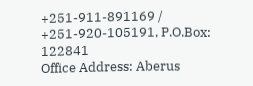+251-911-891169 / +251-920-105191, P.O.Box: 122841
Office Address: Aberus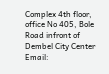Complex 4th floor, office No 405, Bole Road infront of Dembel City Center
Email: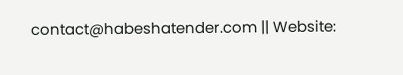contact@habeshatender.com || Website: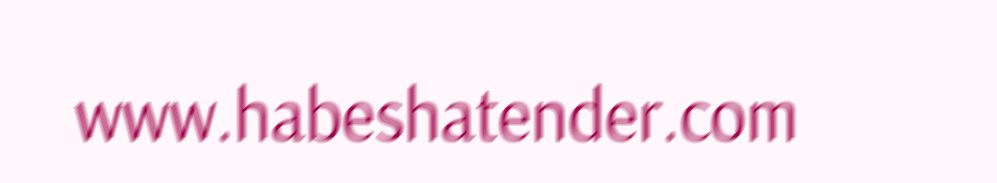www.habeshatender.com